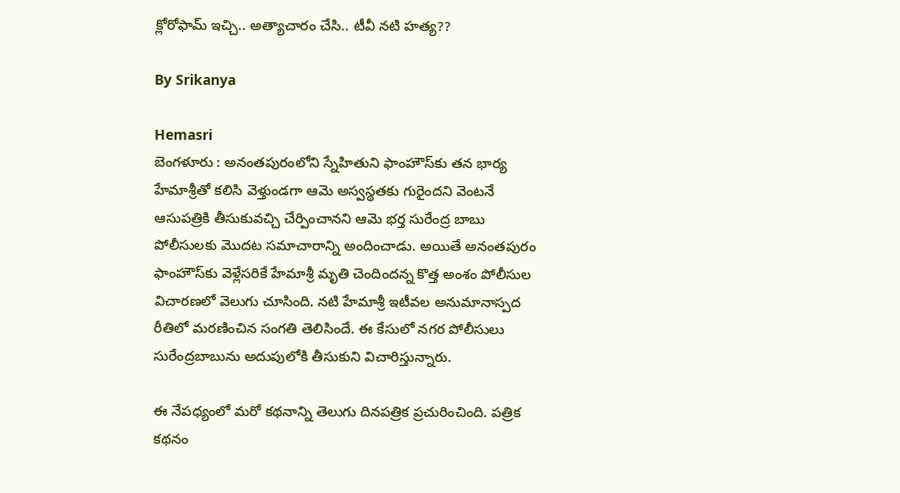క్లోరోఫామ్ ఇచ్చి.. అత్యాచారం చేసి.. టీవీ నటి హత్య??

By Srikanya

Hemasri
బెంగళూరు : అనంతపురంలోని స్నేహితుని ఫాంహౌస్‌కు తన భార్య హేమాశ్రీతో కలిసి వెళ్తుండగా ఆమె అస్వస్థతకు గురైందని వెంటనే ఆసుపత్రికి తీసుకువచ్చి చేర్పించానని ఆమె భర్త సురేంద్ర బాబు పోలీసులకు మొదట సమాచారాన్ని అందించాడు. అయితే అనంతపురం ఫాంహౌస్‌కు వెళ్లేసరికే హేమాశ్రీ మృతి చెందిందన్న కొత్త అంశం పోలీసుల విచారణలో వెలుగు చూసింది. నటి హేమాశ్రీ ఇటీవల అనుమానాస్పద రీతిలో మరణించిన సంగతి తెలిసిందే. ఈ కేసులో నగర పోలీసులు సురేంద్రబాబును అదుపులోకి తీసుకుని విచారిస్తున్నారు.

ఈ నేపధ్యంలో మరో కథనాన్ని తెలుగు దినపత్రిక ప్రచురించింది. పత్రిక కథనం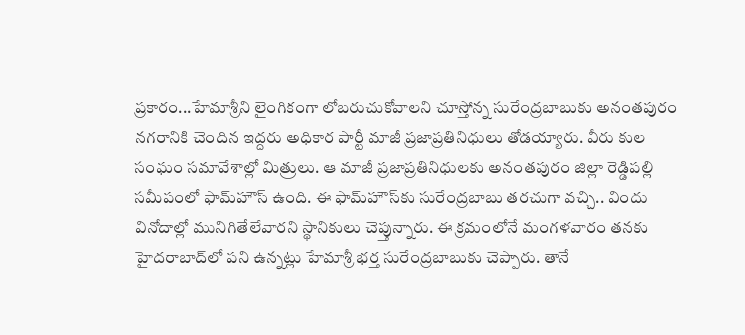ప్రకారం...హేమాశ్రీని లైంగికంగా లోబరుచుకోవాలని చూస్తోన్న సురేంద్రబాబుకు అనంతపురం నగరానికి చెందిన ఇద్దరు అధికార పార్టీ మాజీ ప్రజాప్రతినిధులు తోడయ్యారు. వీరు కుల సంఘం సమావేశాల్లో మిత్రులు. ఆ మాజీ ప్రజాప్రతినిధులకు అనంతపురం జిల్లా రెడ్డిపల్లి సమీపంలో ఫామ్‌హౌస్ ఉంది. ఈ ఫామ్‌హౌస్‌కు సురేంద్రబాబు తరచుగా వచ్చి.. విందు వినోదాల్లో మునిగితేలేవారని స్థానికులు చెప్తున్నారు. ఈ క్రమంలోనే మంగళవారం తనకు హైదరాబాద్‌లో పని ఉన్నట్లు హేమాశ్రీ భర్త సురేంద్రబాబుకు చెప్పారు. తానే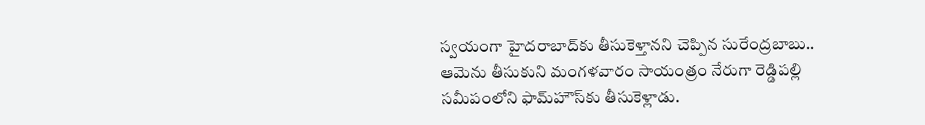స్వయంగా హైదరాబాద్‌కు తీసుకెళ్తానని చెప్పిన సురేంద్రబాబు.. ఆమెను తీసుకుని మంగళవారం సాయంత్రం నేరుగా రెడ్డిపల్లి సమీపంలోని ఫామ్‌హౌస్‌కు తీసుకెళ్లాడు.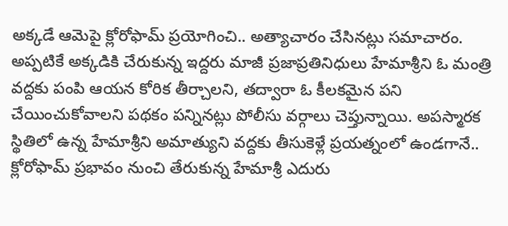అక్కడే ఆమెపై క్లోరోఫామ్ ప్రయోగించి.. అత్యాచారం చేసినట్లు సమాచారం. అప్పటికే అక్కడికి చేరుకున్న ఇద్దరు మాజీ ప్రజాప్రతినిధులు హేమాశ్రీని ఓ మంత్రి వద్దకు పంపి ఆయన కోరిక తీర్చాలని, తద్వారా ఓ కీలకమైన పని చేయించుకోవాలని పథకం పన్నినట్లు పోలీసు వర్గాలు చెప్తున్నాయి. అపస్మారక స్థితిలో ఉన్న హేమాశ్రీని అమాత్యుని వద్దకు తీసుకెళ్లే ప్రయత్నంలో ఉండగానే.. క్లోరోఫామ్ ప్రభావం నుంచి తేరుకున్న హేమాశ్రీ ఎదురు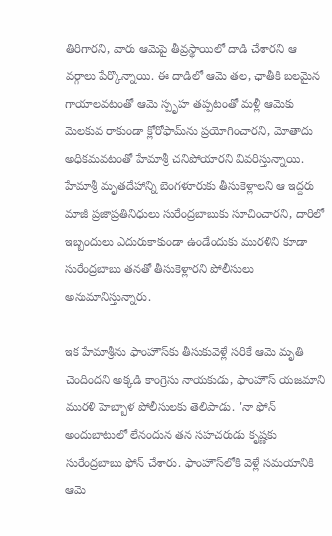తిరిగారని, వారు ఆమెపై తీవ్రస్థాయిలో దాడి చేశారని ఆ వర్గాలు పేర్కొన్నాయి. ఈ దాడిలో ఆమె తల, ఛాతీకి బలమైన గాయాలవటంతో ఆమె స్పృహ తప్పటంతో మళ్లీ ఆమెకు మెలకువ రాకుండా క్లోరోఫామ్‌ను ప్రయోగించారని, మోతాదు అధికమవటంతో హేమాశ్రీ చనిపోయారని వివరిస్తున్నాయి. హేమాశ్రీ మృతదేహాన్ని బెంగళూరుకు తీసుకెళ్లాలని ఆ ఇద్దరు మాజీ ప్రజాప్రతినిధులు సురేంద్రబాబుకు సూచించారని, దారిలో ఇబ్బందులు ఎదురుకాకుండా ఉండేందుకు మురళిని కూడా సురేంద్రబాబు తనతో తీసుకెళ్లారని పోలీసులు అనుమానిస్తున్నారు.

ఇక హేమాశ్రీను ఫాంహౌస్‌కు తీసుకువెళ్లే సరికే ఆమె మృతి చెందిందని అక్కడి కాంగ్రెసు నాయకుడు, ఫాంహౌస్‌ యజమాని మురళి హెబ్బాళ పోలీసులకు తెలిపాడు. 'నా ఫోన్‌ అందుబాటులో లేనందున తన సహచరుడు కృష్ణకు సురేంద్రబాబు ఫోన్‌ చేశారు. ఫాంహౌస్‌లోకి వెళ్లే సమయానికి ఆమె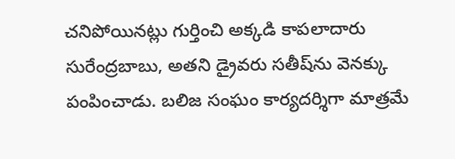చనిపోయినట్లు గుర్తించి అక్కడి కాపలాదారు సురేంద్రబాబు, అతని డ్రైవరు సతీష్‌ను వెనక్కు పంపించాడు. బలిజ సంఘం కార్యదర్శిగా మాత్రమే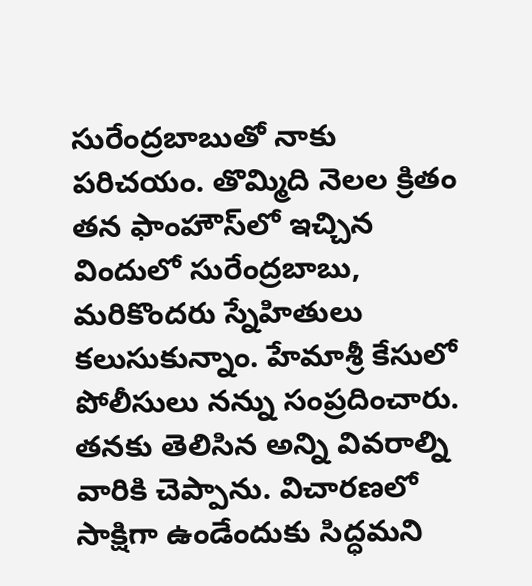సురేంద్రబాబుతో నాకు పరిచయం. తొమ్మిది నెలల క్రితం తన ఫాంహౌస్‌లో ఇచ్చిన విందులో సురేంద్రబాబు, మరికొందరు స్నేహితులు కలుసుకున్నాం. హేమాశ్రీ కేసులో పోలీసులు నన్ను సంప్రదించారు. తనకు తెలిసిన అన్ని వివరాల్ని వారికి చెప్పాను. విచారణలో సాక్షిగా ఉండేందుకు సిద్ధమని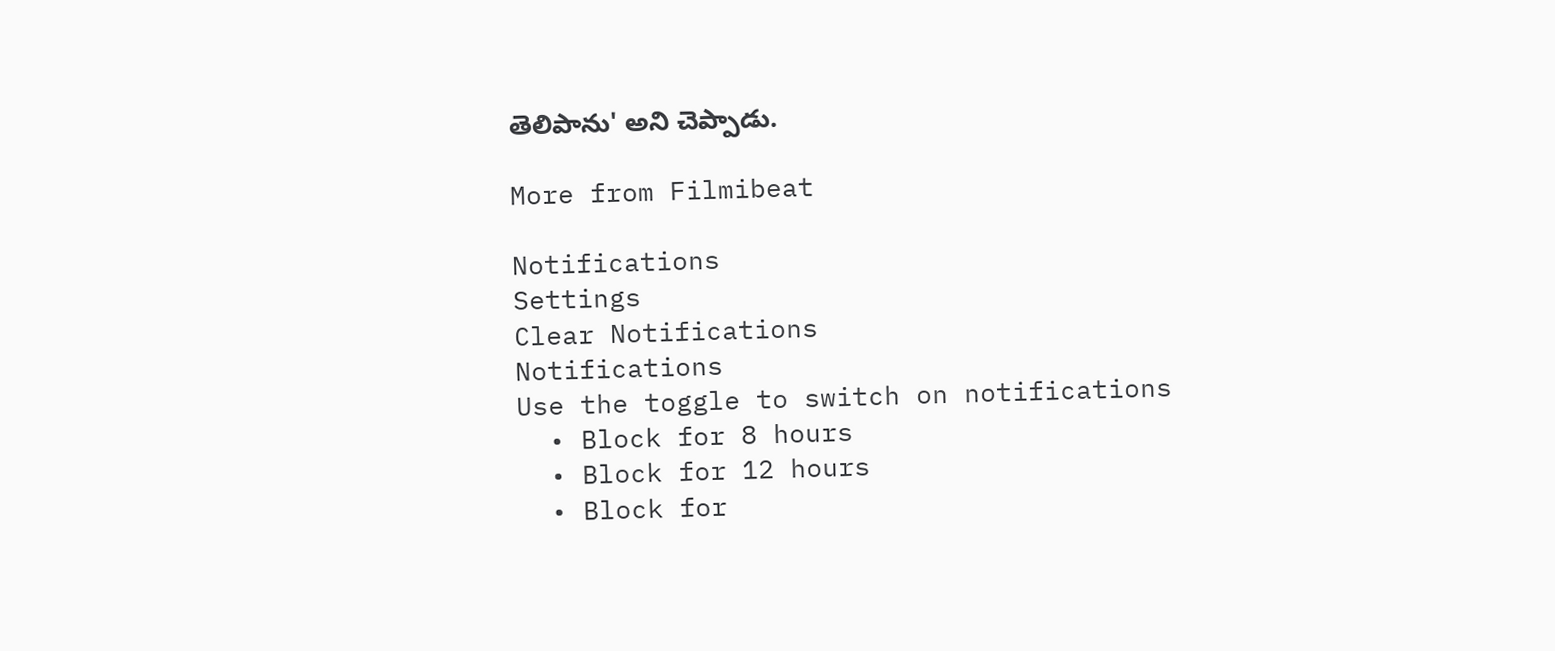తెలిపాను' అని చెప్పాడు.

More from Filmibeat

Notifications
Settings
Clear Notifications
Notifications
Use the toggle to switch on notifications
  • Block for 8 hours
  • Block for 12 hours
  • Block for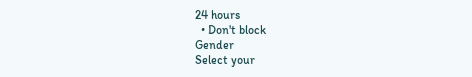24 hours
  • Don't block
Gender
Select your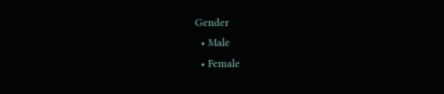Gender
  • Male
  • Female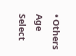• Others
Age
Select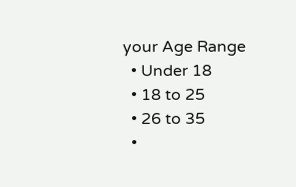your Age Range
  • Under 18
  • 18 to 25
  • 26 to 35
  •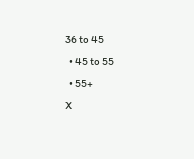36 to 45
  • 45 to 55
  • 55+
X